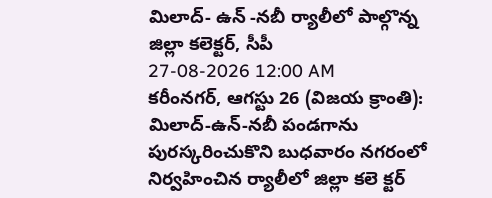మిలాద్- ఉన్ -నబీ ర్యాలీలో పాల్గొన్న జిల్లా కలెక్టర్, సీపీ
27-08-2026 12:00 AM
కరీంనగర్, ఆగస్టు 26 (విజయ క్రాంతి): మిలాద్-ఉన్-నబీ పండగాను పురస్కరించుకొని బుధవారం నగరంలో నిర్వహించిన ర్యాలీలో జిల్లా కలె క్టర్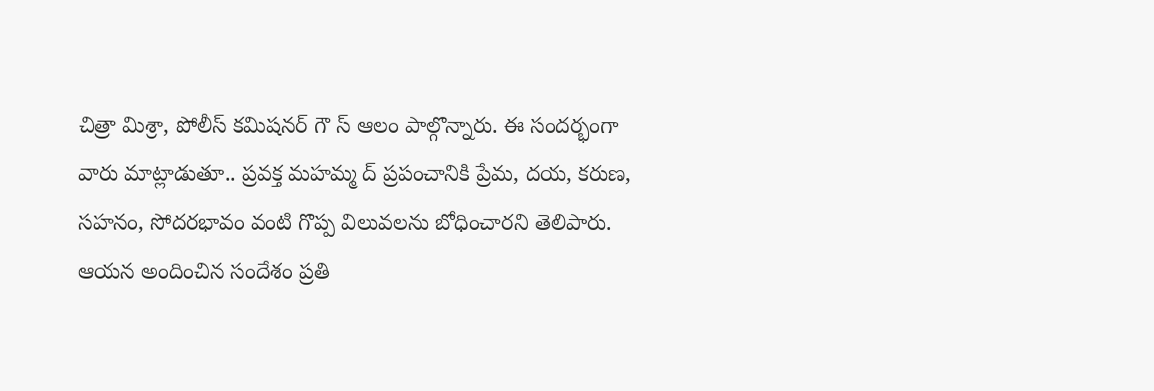చిత్రా మిశ్రా, పోలీస్ కమిషనర్ గౌ స్ ఆలం పాల్గొన్నారు. ఈ సందర్భంగా వారు మాట్లాడుతూ.. ప్రవక్త మహమ్మ ద్ ప్రపంచానికి ప్రేమ, దయ, కరుణ, సహనం, సోదరభావం వంటి గొప్ప విలువలను బోధించారని తెలిపారు. ఆయన అందించిన సందేశం ప్రతి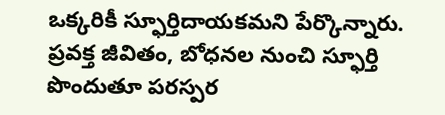ఒక్కరికీ స్ఫూర్తిదాయకమని పేర్కొన్నారు. ప్రవక్త జీవితం, బోధనల నుంచి స్ఫూర్తి పొందుతూ పరస్పర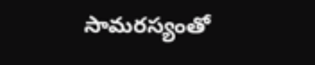సామరస్యంతో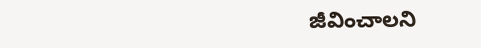జీవించాలని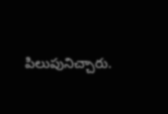పిలుపునిచ్చారు.